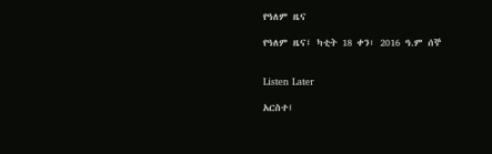የዓለም ዜና

የዓለም ዜና፤ ካቲት 18 ቀን፣ 2016 ዓ.ም ሰኞ


Listen Later

አርስተ፤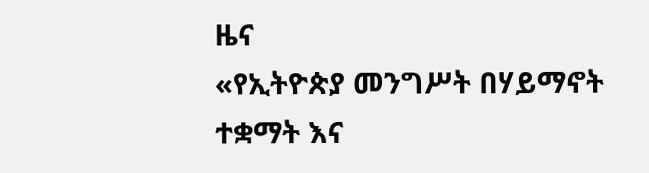ዜና
«የኢትዮጵያ መንግሥት በሃይማኖት ተቋማት እና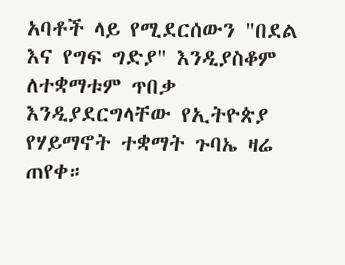አባቶች ላይ የሚደርሰውን "በደል እና የግፍ ግድያ" እንዲያስቆም ለተቋማቱም ጥበቃ እንዲያደርግላቸው የኢትዮጵያ የሃይማኖት ተቋማት ጉባኤ ዛሬ ጠየቀ።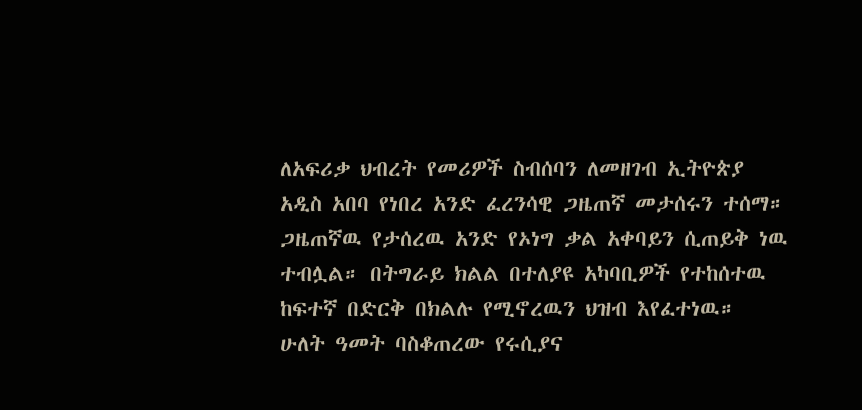ለአፍሪቃ ህብረት የመሪዎች ስብሰባን ለመዘገብ ኢትዮጵያ አዲስ አበባ የነበረ አንድ ፈረንሳዊ ጋዜጠኛ መታሰሩን ተሰማ። ጋዜጠኛዉ የታሰረዉ አንድ የኦነግ ቃል አቀባይን ሲጠይቅ ነዉ ተብሏል። በትግራይ ክልል በተለያዩ አካባቢዎች የተከሰተዉ ከፍተኛ በድርቅ በክልሉ የሚኖረዉን ህዝብ እየፈተነዉ። ሁለት ዓመት ባስቆጠረው የሩሲያና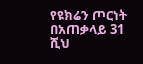የዩክሬን ጦርነት በአጠቃላይ 31 ሺህ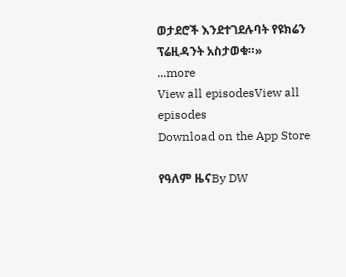ወታደሮች እንደተገደሉባት የዩክሬን ፕሬዚዳንት አስታወቁ።»
...more
View all episodesView all episodes
Download on the App Store

የዓለም ዜናBy DW